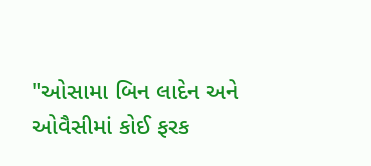"ઓસામા બિન લાદેન અને ઓવૈસીમાં કોઈ ફરક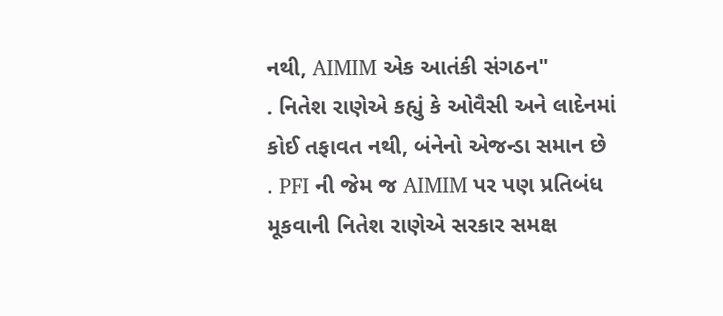નથી, AIMIM એક આતંકી સંગઠન"
. નિતેશ રાણેએ કહ્યું કે ઓવૈસી અને લાદેનમાં કોઈ તફાવત નથી, બંનેનો એજન્ડા સમાન છે
. PFI ની જેમ જ AIMIM પર પણ પ્રતિબંધ મૂકવાની નિતેશ રાણેએ સરકાર સમક્ષ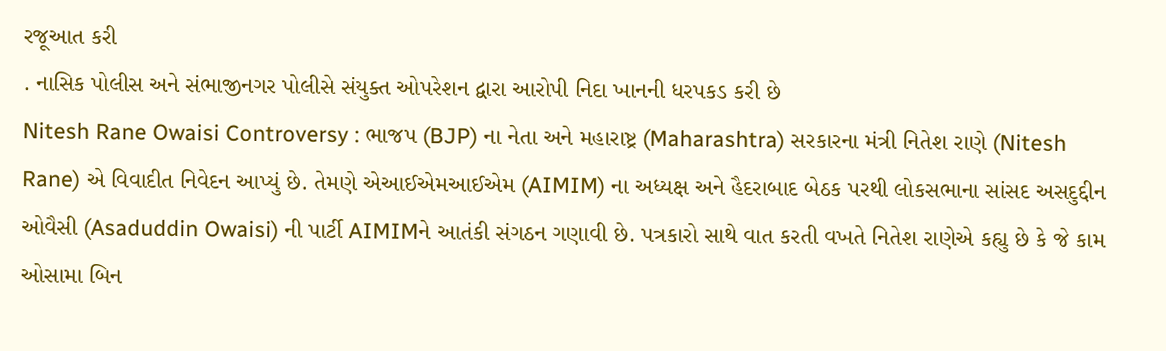રજૂઆત કરી
. નાસિક પોલીસ અને સંભાજીનગર પોલીસે સંયુક્ત ઓપરેશન દ્વારા આરોપી નિદા ખાનની ધરપકડ કરી છે
Nitesh Rane Owaisi Controversy : ભાજપ (BJP) ના નેતા અને મહારાષ્ટ્ર (Maharashtra) સરકારના મંત્રી નિતેશ રાણે (Nitesh Rane) એ વિવાદીત નિવેદન આપ્યું છે. તેમણે એઆઈએમઆઈએમ (AIMIM) ના અધ્યક્ષ અને હૈદરાબાદ બેઠક પરથી લોકસભાના સાંસદ અસદુદ્દીન ઓવૈસી (Asaduddin Owaisi) ની પાર્ટી AIMIMને આતંકી સંગઠન ગણાવી છે. પત્રકારો સાથે વાત કરતી વખતે નિતેશ રાણેએ કહ્યુ છે કે જે કામ ઓસામા બિન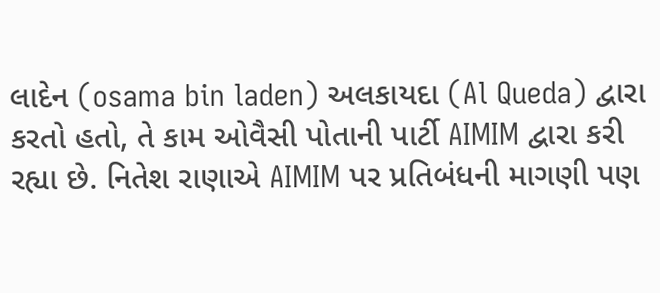લાદેન (osama bin laden) અલકાયદા (Al Queda) દ્વારા કરતો હતો, તે કામ ઓવૈસી પોતાની પાર્ટી AIMIM દ્વારા કરી રહ્યા છે. નિતેશ રાણાએ AIMIM પર પ્રતિબંધની માગણી પણ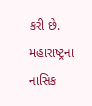કરી છે. મહારાષ્ટ્રના નાસિક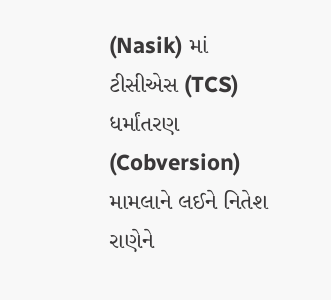(Nasik) માં ટીસીએસ (TCS) ધર્માંતરણ (Cobversion) મામલાને લઈને નિતેશ રાણેને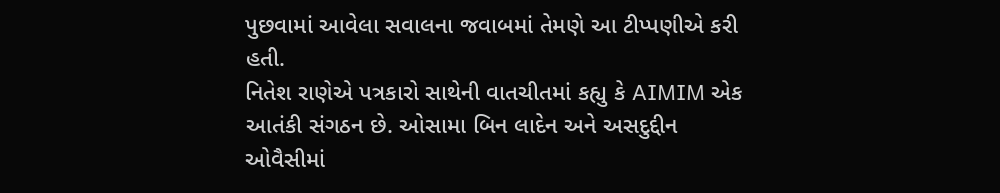પુછવામાં આવેલા સવાલના જવાબમાં તેમણે આ ટીપ્પણીએ કરી હતી.
નિતેશ રાણેએ પત્રકારો સાથેની વાતચીતમાં કહ્યુ કે AIMIM એક આતંકી સંગઠન છે. ઓસામા બિન લાદેન અને અસદુદ્દીન ઓવૈસીમાં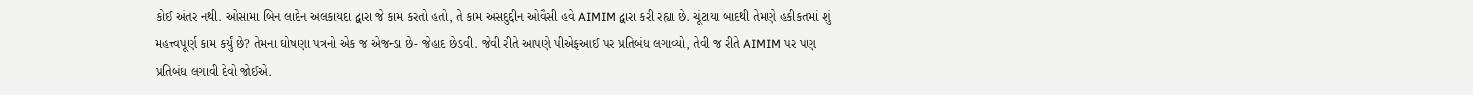કોઈ અંતર નથી. ઓસામા બિન લાદેન અલકાયદા દ્વારા જે કામ કરતો હતો, તે કામ અસદુદ્દીન ઓવૈસી હવે AIMIM દ્વારા કરી રહ્યા છે. ચૂંટાયા બાદથી તેમણે હકીકતમાં શું મહત્ત્વપૂર્ણ કામ કર્યું છે? તેમના ઘોષણા પત્રનો એક જ એજન્ડા છે- જેહાદ છેડવી. જેવી રીતે આપણે પીએફઆઈ પર પ્રતિબંધ લગાવ્યો, તેવી જ રીતે AIMIM પર પણ પ્રતિબંધ લગાવી દેવો જોઈએ.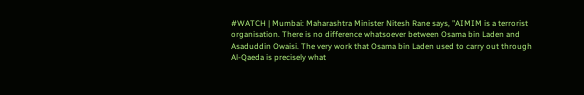#WATCH | Mumbai: Maharashtra Minister Nitesh Rane says, "AIMIM is a terrorist organisation. There is no difference whatsoever between Osama bin Laden and Asaduddin Owaisi. The very work that Osama bin Laden used to carry out through Al-Qaeda is precisely what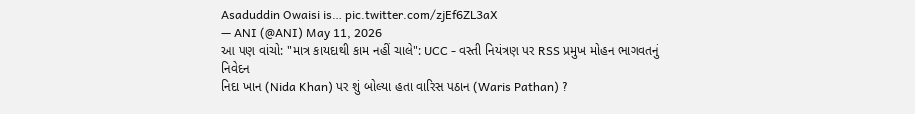Asaduddin Owaisi is… pic.twitter.com/zjEf6ZL3aX
— ANI (@ANI) May 11, 2026
આ પણ વાંચો: "માત્ર કાયદાથી કામ નહીં ચાલે": UCC - વસ્તી નિયંત્રણ પર RSS પ્રમુખ મોહન ભાગવતનું નિવેદન
નિદા ખાન (Nida Khan) પર શું બોલ્યા હતા વારિસ પઠાન (Waris Pathan) ?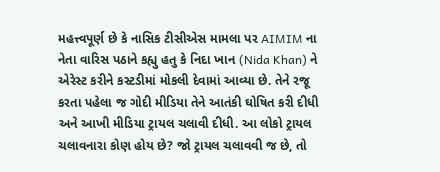મહત્ત્વપૂર્ણ છે કે નાસિક ટીસીએસ મામલા પર AIMIM ના નેતા વારિસ પઠાને કહ્યુ હતુ કે નિદા ખાન (Nida Khan) ને એરેસ્ટ કરીને કસ્ટડીમાં મોકલી દેવામાં આવ્યા છે. તેને રજૂ કરતા પહેલા જ ગોદી મીડિયા તેને આતંકી ઘોષિત કરી દીધી અને આખી મીડિયા ટ્રાયલ ચલાવી દીધી. આ લોકો ટ્રાયલ ચલાવનારા કોણ હોય છે? જો ટ્રાયલ ચલાવવી જ છે, તો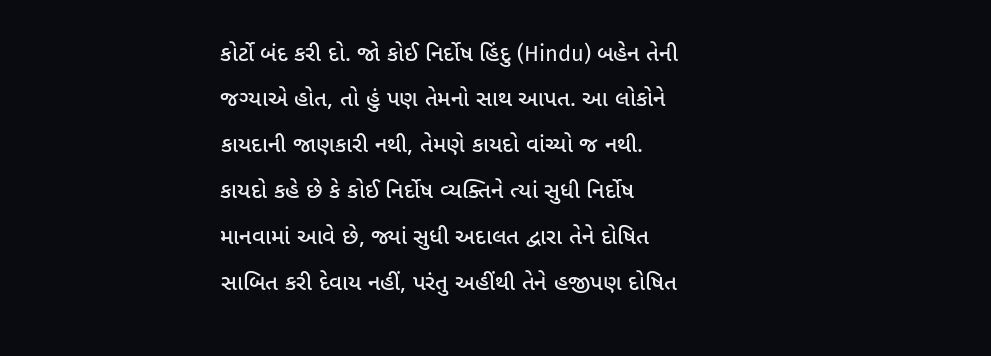કોર્ટો બંદ કરી દો. જો કોઈ નિર્દોષ હિંદુ (Hindu) બહેન તેની જગ્યાએ હોત, તો હું પણ તેમનો સાથ આપત. આ લોકોને કાયદાની જાણકારી નથી, તેમણે કાયદો વાંચ્યો જ નથી. કાયદો કહે છે કે કોઈ નિર્દોષ વ્યક્તિને ત્યાં સુધી નિર્દોષ માનવામાં આવે છે, જ્યાં સુધી અદાલત દ્વારા તેને દોષિત સાબિત કરી દેવાય નહીં, પરંતુ અહીંથી તેને હજીપણ દોષિત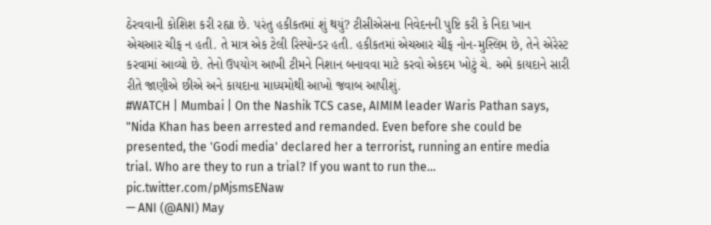ઠેરવવાની કોશિશ કરી રહ્યા છે. પરંતુ હકીકતમાં શું થયું? ટીસીએસના નિવેદનની પુષ્ટિ કરી કે નિદા ખાન એચઆર ચીફ ન હતી. તે માત્ર એક ટેલી રિસ્પોન્ડર હતી. હકીકતમાં એચઆર ચીફ નોન-મુસ્લિમ છે, તેને એરેસ્ટ કરવામાં આવ્યો છે. તેનો ઉપયોગ આખી ટીમને નિશાન બનાવવા માટે કરવો એકદમ ખોટું ચે. અમે કાયદાને સારી રીતે જાણીએ છીએ અને કાયદાના માધ્યમોથી આખો જવાબ આપીશું.
#WATCH | Mumbai | On the Nashik TCS case, AIMIM leader Waris Pathan says, "Nida Khan has been arrested and remanded. Even before she could be presented, the 'Godi media' declared her a terrorist, running an entire media trial. Who are they to run a trial? If you want to run the… pic.twitter.com/pMjsmsENaw
— ANI (@ANI) May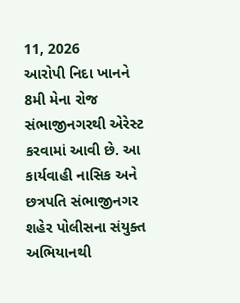11, 2026
આરોપી નિદા ખાનને 8મી મેના રોજ સંભાજીનગરથી એરેસ્ટ કરવામાં આવી છે. આ કાર્યવાહી નાસિક અને છત્રપતિ સંભાજીનગર શહેર પોલીસના સંયુક્ત અભિયાનથી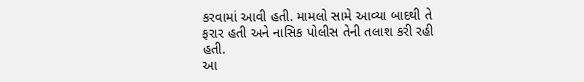કરવામાં આવી હતી. મામલો સામે આવ્યા બાદથી તે ફરાર હતી અને નાસિક પોલીસ તેની તલાશ કરી રહી હતી.
આ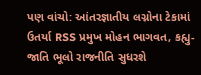પણ વાંચો: આંતરજ્ઞાતીય લગ્નોના ટેકામાં ઉતર્યા RSS પ્રમુખ મોહન ભાગવત, કહ્યુ-જાતિ ભૂલો રાજનીતિ સુધરશે